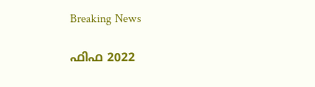Breaking News

ഫിഫ 2022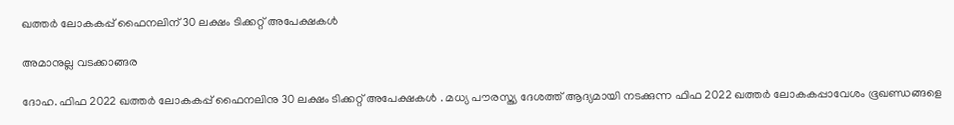ഖത്തര്‍ ലോകകപ്പ് ഫൈനലിന് 30 ലക്ഷം ടിക്കറ്റ് അപേക്ഷകള്‍

അമാനുല്ല വടക്കാങ്ങര

ദോഹ. ഫിഫ 2022 ഖത്തര്‍ ലോകകപ്പ് ഫൈനലിനു 30 ലക്ഷം ടിക്കറ്റ് അപേക്ഷകള്‍ . മധ്യ പൗരസ്ത്യ ദേശത്ത് ആദ്യമായി നടക്കുന്ന ഫിഫ 2022 ഖത്തര്‍ ലോകകപ്പാവേശം ഭൂഖണ്ഡങ്ങളെ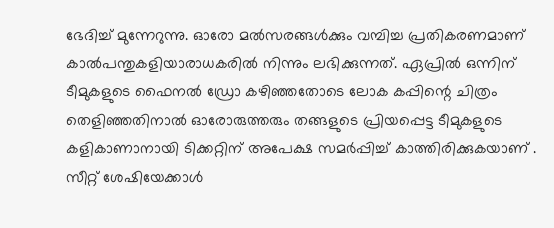ഭേദിച്ച് മുന്നേറുന്നു. ഓരോ മല്‍സരങ്ങള്‍ക്കും വമ്പിച്ച പ്രതികരണമാണ് കാല്‍പന്തുകളിയാരാധകരില്‍ നിന്നും ലഭിക്കുന്നത്. ഏപ്രില്‍ ഒന്നിന് ടീമുകളുടെ ഫൈനല്‍ ഡ്രോ കഴിഞ്ഞതോടെ ലോക കപ്പിന്റെ ചിത്രം തെളിഞ്ഞതിനാല്‍ ഓരോരുത്തരും തങ്ങളുടെ പ്രിയപ്പെട്ട ടീമുകളുടെ കളികാണാനായി ടിക്കറ്റിന് അപേക്ഷ സമര്‍പ്പിച്ച് കാത്തിരിക്കുകയാണ് . സീറ്റ് ശേഷിയേക്കാള്‍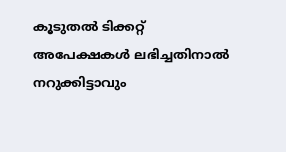കൂടുതല്‍ ടിക്കറ്റ് അപേക്ഷകള്‍ ലഭിച്ചതിനാല്‍ നറുക്കിട്ടാവും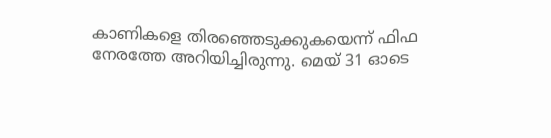കാണികളെ തിരഞ്ഞെടുക്കുകയെന്ന് ഫിഫ നേരത്തേ അറിയിച്ചിരുന്നു. മെയ് 31 ഓടെ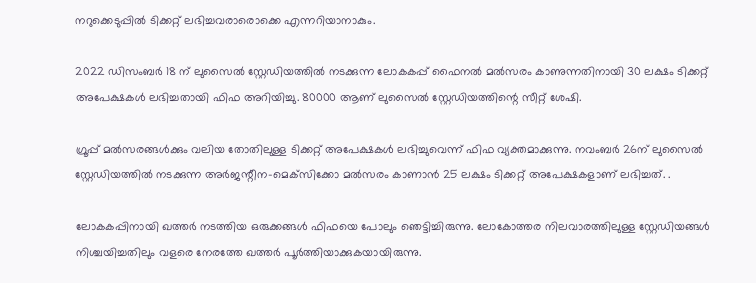നറുക്കെടുപ്പില്‍ ടിക്കറ്റ് ലഭിച്ചവരാരൊക്കെ എന്നറിയാനാകും.

2022 ഡിസംബര്‍ 18 ന് ലുസൈല്‍ സ്റ്റേഡിയത്തില്‍ നടക്കുന്ന ലോകകപ്പ് ഫൈനല്‍ മല്‍സരം കാണുന്നതിനായി 30 ലക്ഷം ടിക്കറ്റ് അപേക്ഷകള്‍ ലഭിച്ചതായി ഫിഫ അറിയിച്ചു. 80000 ആണ് ലുസൈല്‍ സ്റ്റേഡിയത്തിന്റെ സീറ്റ് ശേഷി.

ഗ്രൂപ്പ് മല്‍സരങ്ങള്‍ക്കും വലിയ തോതിലുള്ള ടിക്കറ്റ് അപേക്ഷകള്‍ ലഭിച്ചുവെന്ന് ഫിഫ വ്യക്തമാക്കുന്നു. നവംബര്‍ 26ന് ലുസൈല്‍ സ്റ്റേഡിയത്തില്‍ നടക്കുന്ന അര്‍ജന്റീന-മെക്‌സിക്കോ മല്‍സരം കാണാന്‍ 25 ലക്ഷം ടിക്കറ്റ് അപേക്ഷകളാണ് ലഭിച്ചത്. .

ലോകകപ്പിനായി ഖത്തര്‍ നടത്തിയ ഒരുക്കങ്ങള്‍ ഫിഫയെ പോലും ഞെട്ടിച്ചിരുന്നു. ലോകോത്തര നിലവാരത്തിലുള്ള സ്റ്റേഡിയങ്ങള്‍ നിശ്ചയിച്ചതിലും വളരെ നേരത്തേ ഖത്തര്‍ പൂര്‍ത്തിയാക്കുകയായിരുന്നു.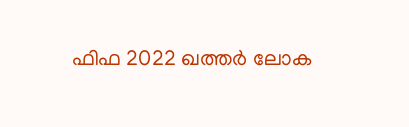ഫിഫ 2022 ഖത്തര്‍ ലോക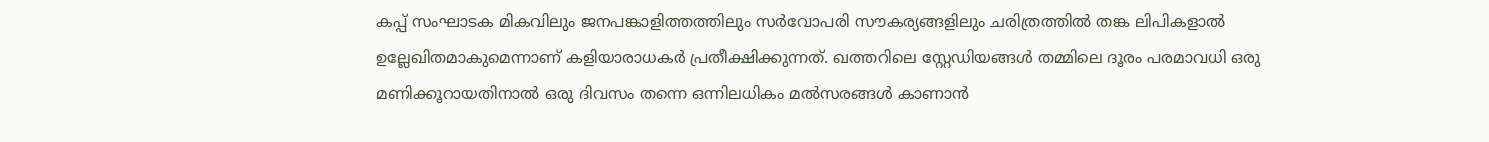കപ്പ് സംഘാടക മികവിലും ജനപങ്കാളിത്തത്തിലും സര്‍വോപരി സൗകര്യങ്ങളിലും ചരിത്രത്തില്‍ തങ്ക ലിപികളാല്‍ ഉല്ലേഖിതമാകുമെന്നാണ് കളിയാരാധകര്‍ പ്രതീക്ഷിക്കുന്നത്. ഖത്തറിലെ സ്റ്റേഡിയങ്ങള്‍ തമ്മിലെ ദൂരം പരമാവധി ഒരു മണിക്കൂറായതിനാല്‍ ഒരു ദിവസം തന്നെ ഒന്നിലധികം മല്‍സരങ്ങള്‍ കാണാന്‍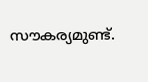സൗകര്യമുണ്ട്.